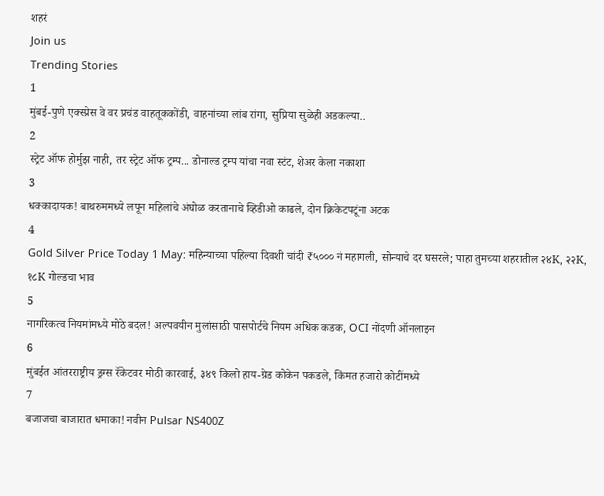शहरं
Join us
Trending Stories
1
मुंबई-पुणे एक्स्प्रेस वे वर प्रचंड वाहतूककोंडी, वाहनांच्या लांब रांगा, सुप्रिया सुळेही अडकल्या..
2
स्ट्रेट ऑफ होर्मुझ नाही, तर स्ट्रेट ऑफ ट्रम्प... डोनाल्ड ट्रम्प यांचा नवा स्टंट, शेअर केला नकाशा
3
धक्कादायक! बाथरुममध्ये लपून महिलांचे अंघोळ करतानाचे व्हिडीओ काढले, दोन क्रिकेटपटूंना अटक
4
Gold Silver Price Today 1 May: महिन्याच्या पहिल्या दिवशी चांदी ₹५००० नं महागली, सोन्याचे दर घसरले; पाहा तुमच्या शहरातील २४K, २२K, १८K गोल्डचा भाव
5
नागरिकत्व नियमांमध्ये मोठे बदल! अल्पवयीन मुलांसाठी पासपोर्टचे नियम अधिक कडक, OCI नोंदणी ऑनलाइन
6
मुंबईत आंतरराष्ट्रीय ड्रग्स रॅकेटवर मोठी कारवाई, ३४९ किलो हाय-ग्रेड कोकेन पकडले, किंमत हजारो कोटींमध्ये
7
बजाजचा बाजारात धमाका! नवीन Pulsar NS400Z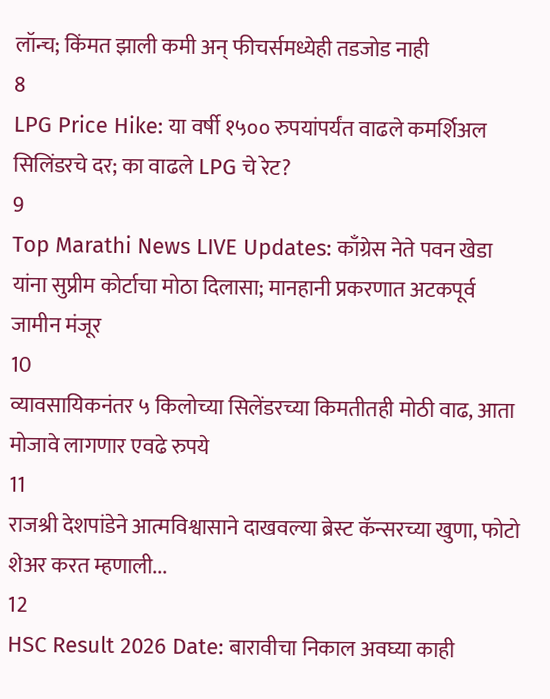लॉन्च; किंमत झाली कमी अन् फीचर्समध्येही तडजोड नाही
8
LPG Price Hike: या वर्षी १५०० रुपयांपर्यंत वाढले कमर्शिअल सिलिंडरचे दर; का वाढले LPG चे रेट?
9
Top Marathi News LIVE Updates: काँग्रेस नेते पवन खेडा यांना सुप्रीम कोर्टाचा मोठा दिलासा; मानहानी प्रकरणात अटकपूर्व जामीन मंजूर
10
व्यावसायिकनंतर ५ किलोच्या सिलेंडरच्या किमतीतही मोठी वाढ, आता मोजावे लागणार एवढे रुपये
11
राजश्री देशपांडेने आत्मविश्वासाने दाखवल्या ब्रेस्ट कॅन्सरच्या खुणा, फोटो शेअर करत म्हणाली...
12
HSC Result 2026 Date: बारावीचा निकाल अवघ्या काही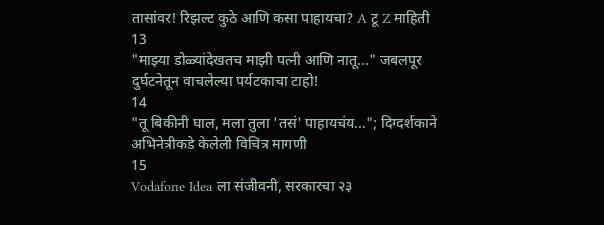तासांवर! रिझल्ट कुठे आणि कसा पाहायचा? A टू Z माहिती
13
"माझ्या डोळ्यांदेखतच माझी पत्नी आणि नातू..." जबलपूर दुर्घटनेतून वाचलेल्या पर्यटकाचा टाहो!
14
"तू बिकीनी घाल, मला तुला 'तसं' पाहायचंय..."; दिग्दर्शकाने अभिनेत्रीकडे केलेली विचित्र मागणी
15
Vodafone Idea ला संजीवनी, सरकारचा २३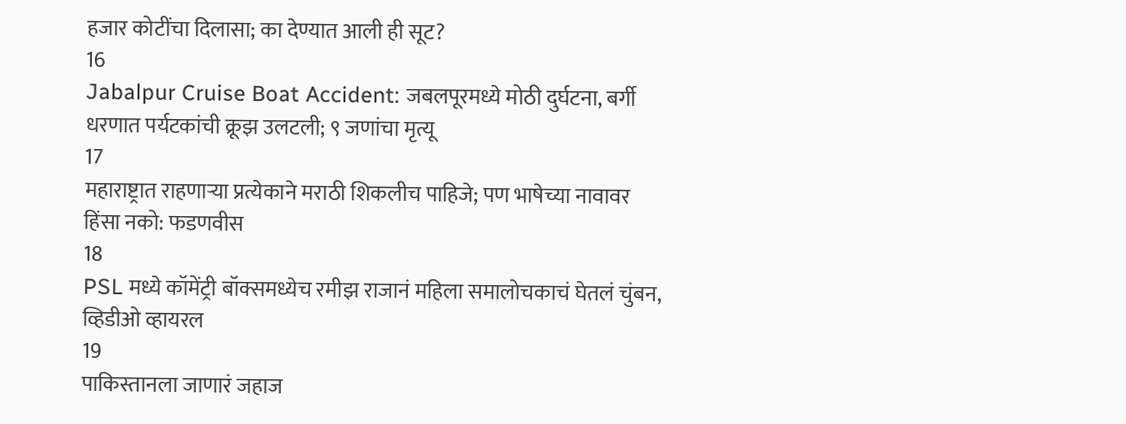हजार कोटींचा दिलासा; का देण्यात आली ही सूट?
16
Jabalpur Cruise Boat Accident: जबलपूरमध्ये मोठी दुर्घटना, बर्गी धरणात पर्यटकांची क्रूझ उलटली; ९ जणांचा मृत्यू
17
महाराष्ट्रात राहणाऱ्या प्रत्येकाने मराठी शिकलीच पाहिजे; पण भाषेच्या नावावर हिंसा नको: फडणवीस
18
PSL मध्ये कॉमेंट्री बॉक्समध्येच रमीझ राजानं महिला समालोचकाचं घेतलं चुंबन, व्हिडीओ व्हायरल
19
पाकिस्तानला जाणारं जहाज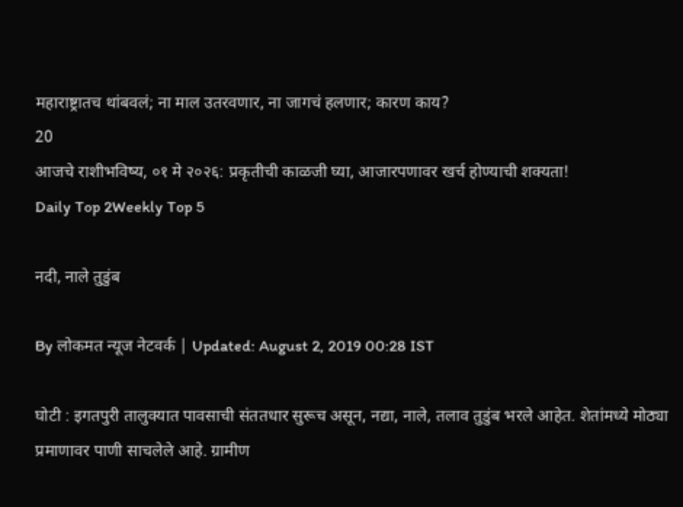महाराष्ट्रातच थांबवलं; ना माल उतरवणार, ना जागचं हलणार; कारण काय?
20
आजचे राशीभविष्य, ०१ मे २०२६: प्रकृतीची काळजी घ्या, आजारपणावर खर्च होण्याची शक्यता!
Daily Top 2Weekly Top 5

नदी, नाले तुडुंब

By लोकमत न्यूज नेटवर्क | Updated: August 2, 2019 00:28 IST

घोटी : इगतपुरी तालुक्यात पावसाची संततधार सुरूच असून, नद्या, नाले, तलाव तुडुंब भरले आहेत. शेतांमध्ये मोठ्या प्रमाणावर पाणी साचलेले आहे. ग्रामीण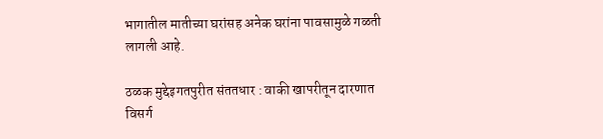भागातील मातीच्या घरांसह अनेक घरांना पावसामुळे गळती लागली आहे.

ठळक मुद्देइगतपुरीत संततधार : वाकी खापरीतून दारणात विसर्ग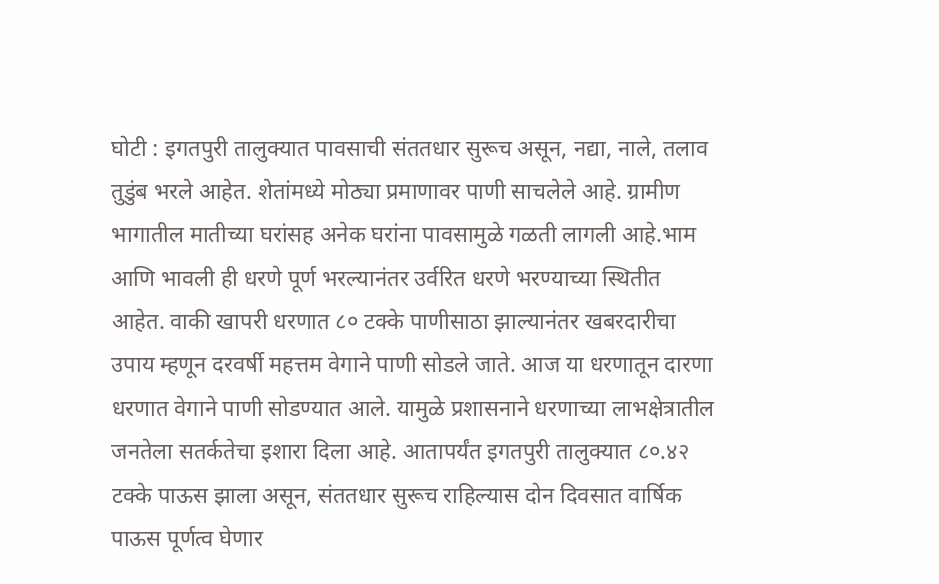घोटी : इगतपुरी तालुक्यात पावसाची संततधार सुरूच असून, नद्या, नाले, तलाव तुडुंब भरले आहेत. शेतांमध्ये मोठ्या प्रमाणावर पाणी साचलेले आहे. ग्रामीण भागातील मातीच्या घरांसह अनेक घरांना पावसामुळे गळती लागली आहे.भाम आणि भावली ही धरणे पूर्ण भरल्यानंतर उर्वरित धरणे भरण्याच्या स्थितीत आहेत. वाकी खापरी धरणात ८० टक्के पाणीसाठा झाल्यानंतर खबरदारीचा उपाय म्हणून दरवर्षी महत्तम वेगाने पाणी सोडले जाते. आज या धरणातून दारणा धरणात वेगाने पाणी सोडण्यात आले. यामुळे प्रशासनाने धरणाच्या लाभक्षेत्रातील जनतेला सतर्कतेचा इशारा दिला आहे. आतापर्यंत इगतपुरी तालुक्यात ८०.४२ टक्के पाऊस झाला असून, संततधार सुरूच राहिल्यास दोन दिवसात वार्षिक पाऊस पूर्णत्व घेणार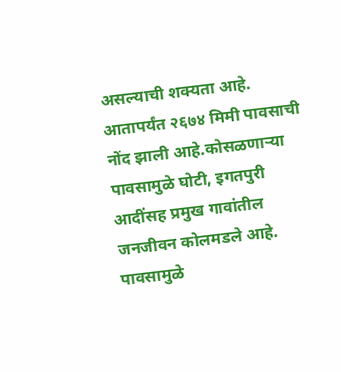असल्याची शक्यता आहे. आतापर्यंत २६७४ मिमी पावसाची नोंद झाली आहे.कोसळणाऱ्या पावसामुळे घोटी, इगतपुरी आदींसह प्रमुख गावांतील जनजीवन कोलमडले आहे. पावसामुळे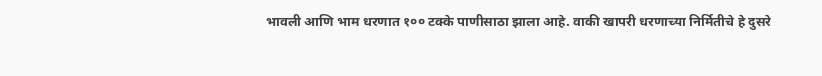भावली आणि भाम धरणात १०० टक्के पाणीसाठा झाला आहे. वाकी खापरी धरणाच्या निर्मितीचे हे दुसरे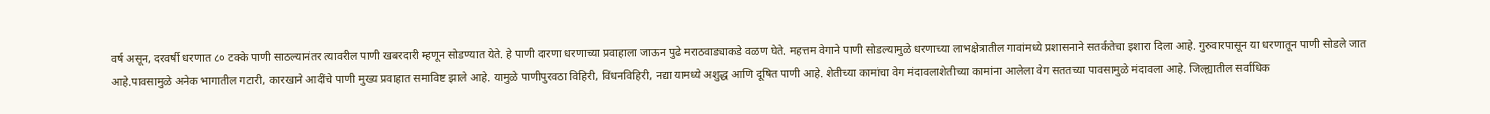वर्ष असून, दरवर्षी धरणात ८० टक्के पाणी साठल्यानंतर त्यावरील पाणी खबरदारी म्हणून सोडण्यात येते. हे पाणी दारणा धरणाच्या प्रवाहाला जाऊन पुढे मराठवाड्याकडे वळण घेते. महत्तम वेगाने पाणी सोडल्यामुळे धरणाच्या लाभक्षेत्रातील गावांमध्ये प्रशासनाने सतर्कतेचा इशारा दिला आहे. गुरुवारपासून या धरणातून पाणी सोडले जात आहे.पावसामुळे अनेक भागातील गटारी, कारखाने आदींचे पाणी मुख्य प्रवाहात समाविष्ट झाले आहे. यामुळे पाणीपुरवठा विहिरी, विंधनविहिरी, नद्या यामध्ये अशुद्ध आणि दूषित पाणी आहे. शेतीच्या कामांचा वेग मंदावलाशेतीच्या कामांना आलेला वेग सततच्या पावसामुळे मंदावला आहे. जिल्ह्यातील सर्वाधिक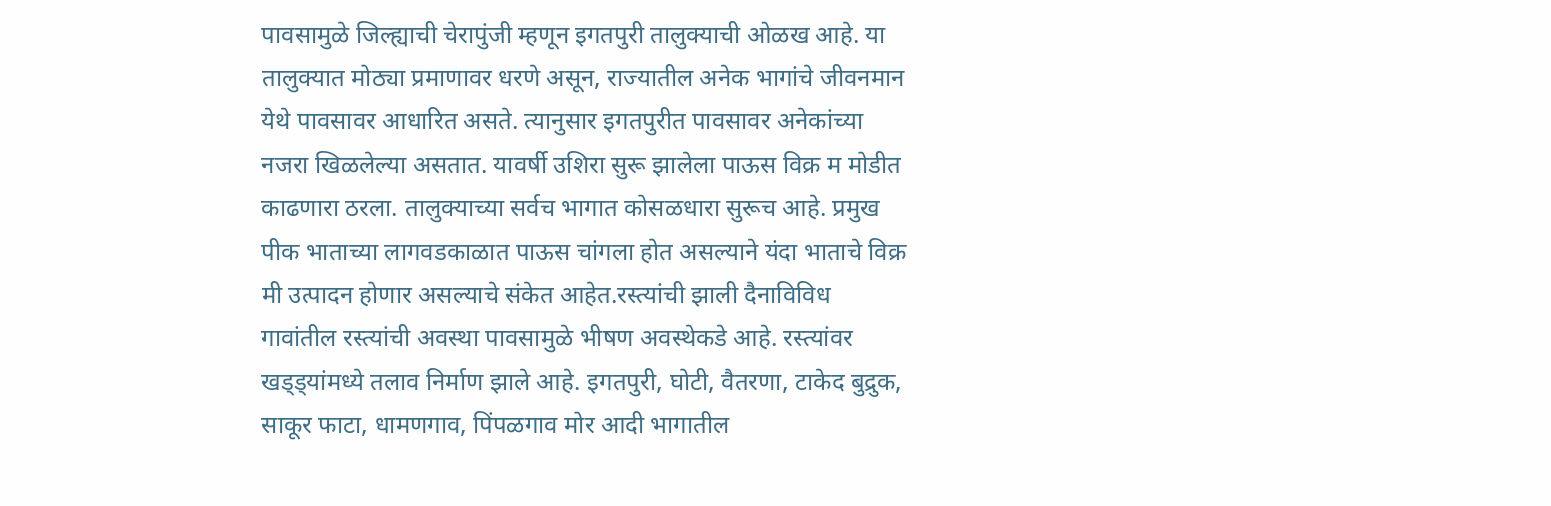पावसामुळे जिल्ह्याची चेरापुंजी म्हणून इगतपुरी तालुक्याची ओळख आहे. या तालुक्यात मोठ्या प्रमाणावर धरणे असून, राज्यातील अनेक भागांचे जीवनमान येथे पावसावर आधारित असते. त्यानुसार इगतपुरीत पावसावर अनेकांच्या नजरा खिळलेल्या असतात. यावर्षी उशिरा सुरू झालेला पाऊस विक्र म मोडीत काढणारा ठरला. तालुक्याच्या सर्वच भागात कोसळधारा सुरूच आहे. प्रमुख पीक भाताच्या लागवडकाळात पाऊस चांगला होत असल्याने यंदा भाताचे विक्र मी उत्पादन होणार असल्याचे संकेत आहेत.रस्त्यांची झाली दैनाविविध गावांतील रस्त्यांची अवस्था पावसामुळे भीषण अवस्थेकडे आहे. रस्त्यांवर खड्ड्यांमध्ये तलाव निर्माण झाले आहे. इगतपुरी, घोटी, वैतरणा, टाकेद बुद्रुक, साकूर फाटा, धामणगाव, पिंपळगाव मोर आदी भागातील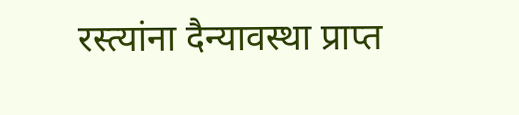रस्त्यांना दैन्यावस्था प्राप्त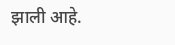झाली आहे.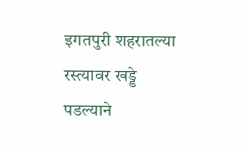इगतपुरी शहरातल्या रस्त्यावर खड्डे पडल्याने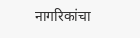नागरिकांचा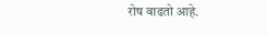रोष वाढतो आहे.